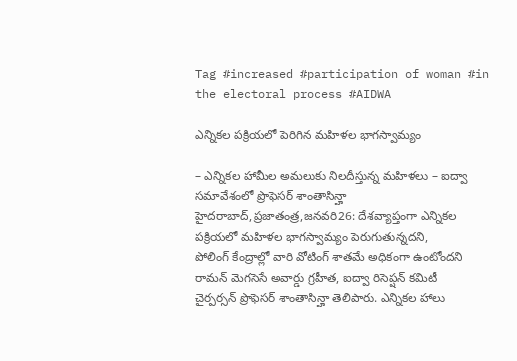Tag #increased #participation of woman #in the electoral process #AIDWA

ఎన్నికల పక్రియలో పెరిగిన మహిళల భాగస్వామ్యం

– ఎన్నికల హామీల అమలుకు నిలదీస్తున్న మహిళలు – ఐద్వా సమావేశంలో ప్రొఫెసర్‌ ‌శాంతాసిన్హా హైదరాబాద్‌,ప్రజాతంత్ర,జనవరి26: దేశవ్యాప్తంగా ఎన్నికల పక్రియలో మహిళల భాగస్వామ్యం పెరుగుతున్నదని, పోలింగ్‌ ‌కేంద్రాల్లో వారి వోటింగ్‌ ‌శాతమే అధికంగా ఉంటోందని రామన్‌ ‌మెగసెసే అవార్డు గ్రహీత, ఐద్వా రిసెప్షన్‌ ‌కమిటీ చైర్పర్సన్‌ ‌ప్రొఫెసర్‌ ‌శాంతాసిన్హా తెలిపారు. ఎన్నికల హాలు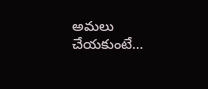అమలు చేయకుంటే…